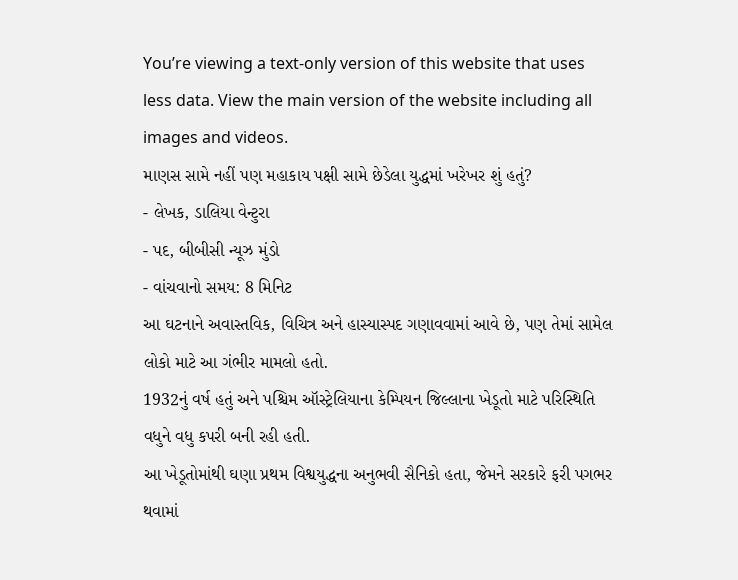You’re viewing a text-only version of this website that uses less data. View the main version of the website including all images and videos.
માણસ સામે નહીં પણ મહાકાય પક્ષી સામે છેડેલા યુદ્ધમાં ખરેખર શું હતું?
- લેખક, ડાલિયા વેન્ટુરા
- પદ, બીબીસી ન્યૂઝ મુંડો
- વાંચવાનો સમય: 8 મિનિટ
આ ઘટનાને અવાસ્તવિક, વિચિત્ર અને હાસ્યાસ્પદ ગણાવવામાં આવે છે, પણ તેમાં સામેલ લોકો માટે આ ગંભીર મામલો હતો.
1932નું વર્ષ હતું અને પશ્ચિમ ઑસ્ટ્રેલિયાના કેમ્પિયન જિલ્લાના ખેડૂતો માટે પરિસ્થિતિ વધુને વધુ કપરી બની રહી હતી.
આ ખેડૂતોમાંથી ઘણા પ્રથમ વિશ્વયુદ્ધના અનુભવી સૈનિકો હતા, જેમને સરકારે ફરી પગભર થવામાં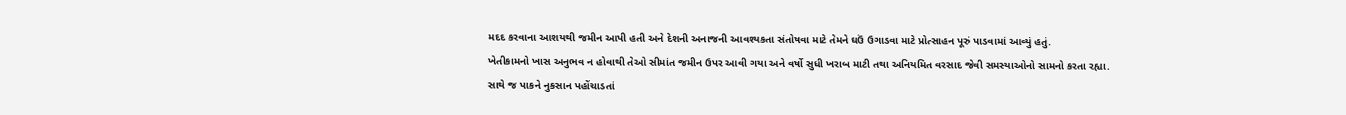મદદ કરવાના આશયથી જમીન આપી હતી અને દેશની અનાજની આવશ્યકતા સંતોષવા માટે તેમને ઘઉં ઉગાડવા માટે પ્રોત્સાહન પૂરું પાડવામાં આવ્યું હતું.
ખેતીકામનો ખાસ અનુભવ ન હોવાથી તેઓ સીમાંત જમીન ઉપર આવી ગયા અને વર્ષો સુધી ખરાબ માટી તથા અનિયમિત વરસાદ જેવી સમસ્યાઓનો સામનો કરતા રહ્યા. સાથે જ પાકને નુકસાન પહોંચાડતાં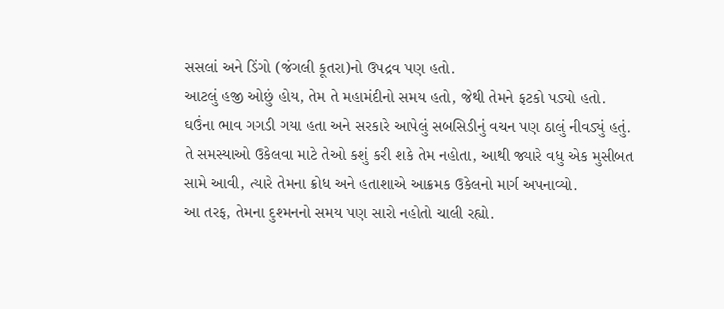સસલાં અને ડિંગો (જંગલી કૂતરા)નો ઉપદ્રવ પણ હતો.
આટલું હજી ઓછું હોય, તેમ તે મહામંદીનો સમય હતો, જેથી તેમને ફટકો પડ્યો હતો.
ઘઉંના ભાવ ગગડી ગયા હતા અને સરકારે આપેલું સબસિડીનું વચન પણ ઠાલું નીવડ્યું હતું.
તે સમસ્યાઓ ઉકેલવા માટે તેઓ કશું કરી શકે તેમ નહોતા, આથી જ્યારે વધુ એક મુસીબત સામે આવી, ત્યારે તેમના ક્રોધ અને હતાશાએ આક્રમક ઉકેલનો માર્ગ અપનાવ્યો.
આ તરફ, તેમના દુશ્મનનો સમય પણ સારો નહોતો ચાલી રહ્યો.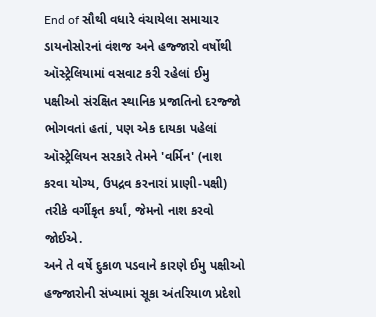End of સૌથી વધારે વંચાયેલા સમાચાર
ડાયનોસોરનાં વંશજ અને હજ્જારો વર્ષોથી ઑસ્ટ્રેલિયામાં વસવાટ કરી રહેલાં ઈમુ પક્ષીઓ સંરક્ષિત સ્થાનિક પ્રજાતિનો દરજ્જો ભોગવતાં હતાં, પણ એક દાયકા પહેલાં ઑસ્ટ્રેલિયન સરકારે તેમને 'વર્મિન' (નાશ કરવા યોગ્ય, ઉપદ્રવ કરનારાં પ્રાણી-પક્ષી) તરીકે વર્ગીકૃત કર્યાં, જેમનો નાશ કરવો જોઈએ.
અને તે વર્ષે દુકાળ પડવાને કારણે ઈમુ પક્ષીઓ હજ્જારોની સંખ્યામાં સૂકા અંતરિયાળ પ્રદેશો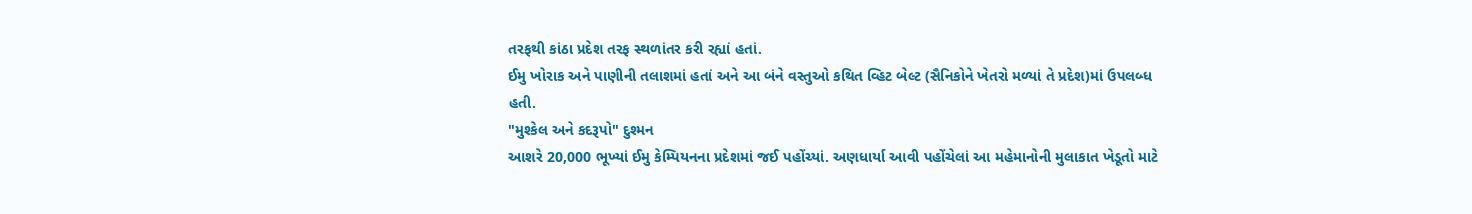તરફથી કાંઠા પ્રદેશ તરફ સ્થળાંતર કરી રહ્યાં હતાં.
ઈમુ ખોરાક અને પાણીની તલાશમાં હતાં અને આ બંને વસ્તુઓ કથિત વ્હિટ બેલ્ટ (સૈનિકોને ખેતરો મળ્યાં તે પ્રદેશ)માં ઉપલબ્ધ હતી.
"મુશ્કેલ અને કદરૂપો" દુશ્મન
આશરે 20,000 ભૂખ્યાં ઈમુ કેમ્પિયનના પ્રદેશમાં જઈ પહોંચ્યાં. અણધાર્યા આવી પહોંચેલાં આ મહેમાનોની મુલાકાત ખેડૂતો માટે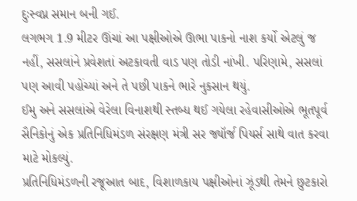દુઃસ્વપ્ન સમાન બની ગઈ.
લગભગ 1.9 મીટર ઊંચાં આ પક્ષીઓએ ઊભા પાકનો નાશ કર્યો એટલું જ નહીં, સસલાંને પ્રવેશતાં અટકાવતી વાડ પણ તોડી નાંખી. પરિણામે, સસલાં પણ આવી પહોંચ્યાં અને તે પછી પાકને ભારે નુકસાન થયું.
ઈમુ અને સસલાંએ વેરેલા વિનાશથી સ્તબ્ધ થઈ ગયેલા રહેવાસીઓએ ભૂતપૂર્વ સૈનિકોનું એક પ્રતિનિધિમંડળ સંરક્ષણ મંત્રી સર જ્યૉર્જ પિયર્સ સાથે વાત કરવા માટે મોકલ્યું.
પ્રતિનિધિમંડળની રજૂઆત બાદ, વિશાળકાય પક્ષીઓનાં ઝૂંડથી તેમને છુટકારો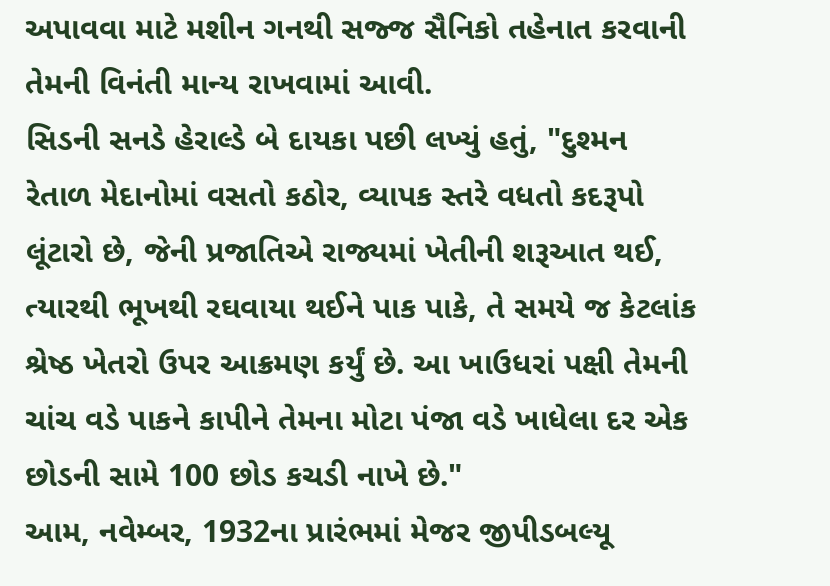અપાવવા માટે મશીન ગનથી સજ્જ સૈનિકો તહેનાત કરવાની તેમની વિનંતી માન્ય રાખવામાં આવી.
સિડની સનડે હેરાલ્ડે બે દાયકા પછી લખ્યું હતું, "દુશ્મન રેતાળ મેદાનોમાં વસતો કઠોર, વ્યાપક સ્તરે વધતો કદરૂપો લૂંટારો છે, જેની પ્રજાતિએ રાજ્યમાં ખેતીની શરૂઆત થઈ, ત્યારથી ભૂખથી રઘવાયા થઈને પાક પાકે, તે સમયે જ કેટલાંક શ્રેષ્ઠ ખેતરો ઉપર આક્રમણ કર્યું છે. આ ખાઉધરાં પક્ષી તેમની ચાંચ વડે પાકને કાપીને તેમના મોટા પંજા વડે ખાધેલા દર એક છોડની સામે 100 છોડ કચડી નાખે છે."
આમ, નવેમ્બર, 1932ના પ્રારંભમાં મેજર જીપીડબલ્યૂ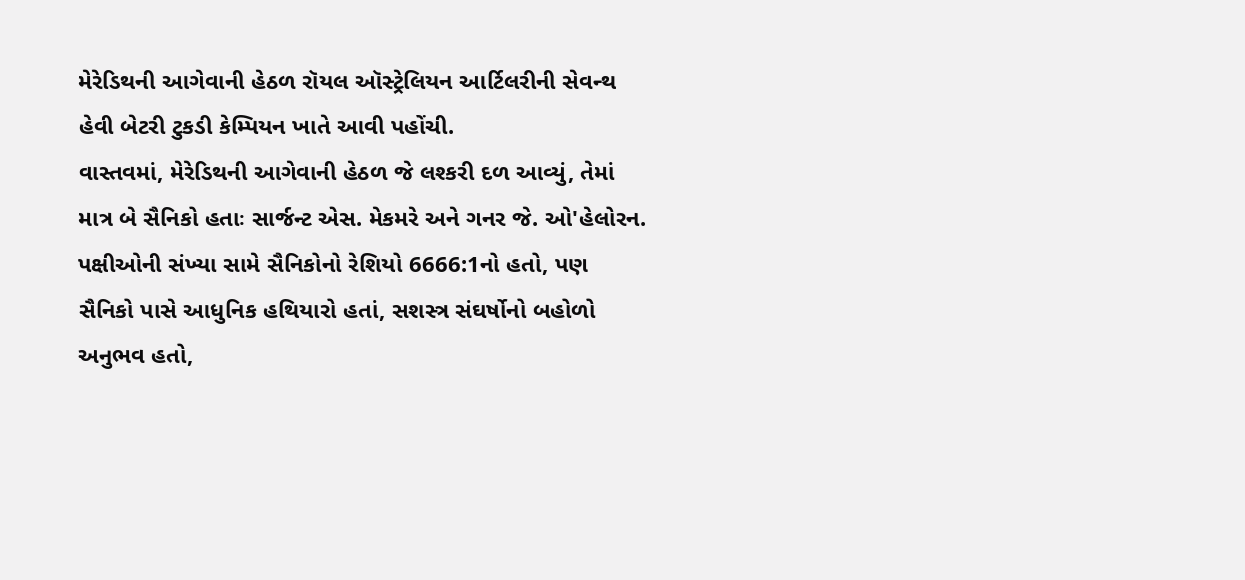મેરેડિથની આગેવાની હેઠળ રૉયલ ઑસ્ટ્રેલિયન આર્ટિલરીની સેવન્થ હેવી બેટરી ટુકડી કેમ્પિયન ખાતે આવી પહોંચી.
વાસ્તવમાં, મેરેડિથની આગેવાની હેઠળ જે લશ્કરી દળ આવ્યું, તેમાં માત્ર બે સૈનિકો હતાઃ સાર્જન્ટ એસ. મેકમરે અને ગનર જે. ઓ'હેલોરન.
પક્ષીઓની સંખ્યા સામે સૈનિકોનો રેશિયો 6666:1નો હતો, પણ સૈનિકો પાસે આધુનિક હથિયારો હતાં, સશસ્ત્ર સંઘર્ષોનો બહોળો અનુભવ હતો,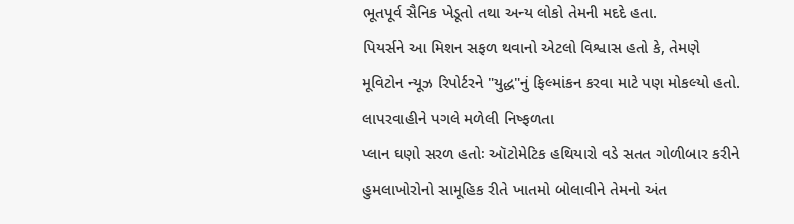ભૂતપૂર્વ સૈનિક ખેડૂતો તથા અન્ય લોકો તેમની મદદે હતા.
પિયર્સને આ મિશન સફળ થવાનો એટલો વિશ્વાસ હતો કે, તેમણે મૂવિટોન ન્યૂઝ રિપોર્ટરને "યુદ્ધ"નું ફિલ્માંકન કરવા માટે પણ મોકલ્યો હતો.
લાપરવાહીને પગલે મળેલી નિષ્ફળતા
પ્લાન ઘણો સરળ હતોઃ ઑટોમેટિક હથિયારો વડે સતત ગોળીબાર કરીને હુમલાખોરોનો સામૂહિક રીતે ખાતમો બોલાવીને તેમનો અંત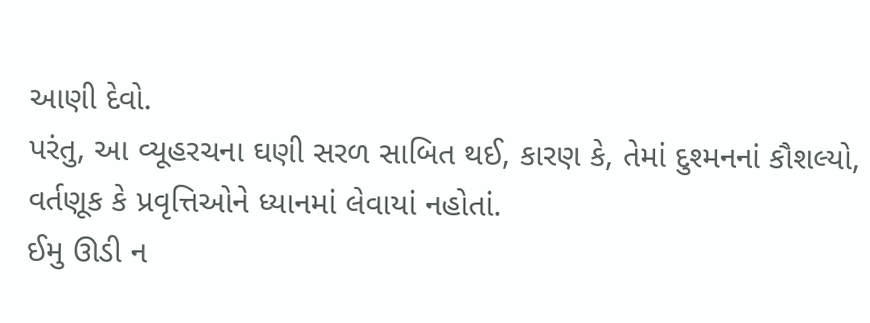આણી દેવો.
પરંતુ, આ વ્યૂહરચના ઘણી સરળ સાબિત થઈ, કારણ કે, તેમાં દુશ્મનનાં કૌશલ્યો, વર્તણૂક કે પ્રવૃત્તિઓને ધ્યાનમાં લેવાયાં નહોતાં.
ઈમુ ઊડી ન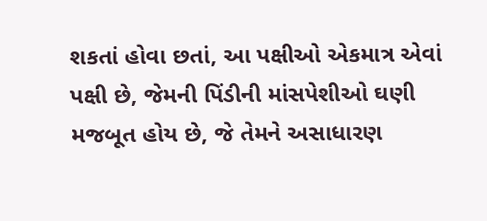શકતાં હોવા છતાં, આ પક્ષીઓ એકમાત્ર એવાં પક્ષી છે, જેમની પિંડીની માંસપેશીઓ ઘણી મજબૂત હોય છે, જે તેમને અસાધારણ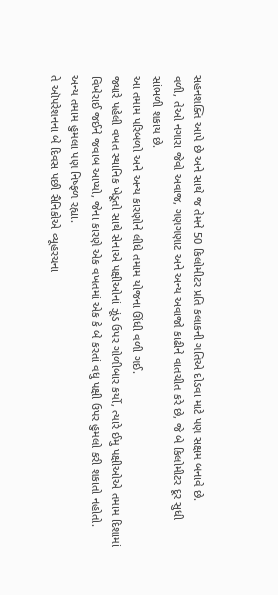સહનશક્તિ આપે છે અને સાથે જ તેમને 50 કિલોમીટર પ્રતિ કલાકની ગતિએ દોડવા માટે પણ સક્ષમ બનાવે છે.
વળી, તેઓ નગારા જેવો અવાજ, ગણગણાટ અને અન્ય અવાજો કાઢીને વાતચીત કરે છે, જે બે કિલોમીટર દૂર સુધી સાંભળી શકાય છે.
આ તમામ પરિબળો અને અન્ય કારણોને લીધે તમામ યોજના ઊંધી વળી ગઈ.
જ્યારે પહેલી વખત સ્થાનિક ખેડૂતો સાથે સેનાએ પક્ષીઓનાં ઝૂંડ ઉપર ગોળીબાર કર્યો, ત્યારે ઈમુ પક્ષીઓએ તમામ દિશામાં વિખેરાઈ જઈને જવાબ આપ્યો, જેના કારણે એક વખતમાં એક કે બે કરતાં વધુ પક્ષી ઉપર હુમલો કરી શકાતો નહોતો.
અન્ય તમામ હુમલા પણ નિષ્ફળ રહ્યા.
તે ઑપરેશનના બે દિવસ પછી સૈનિકોએ વ્યૂહરચના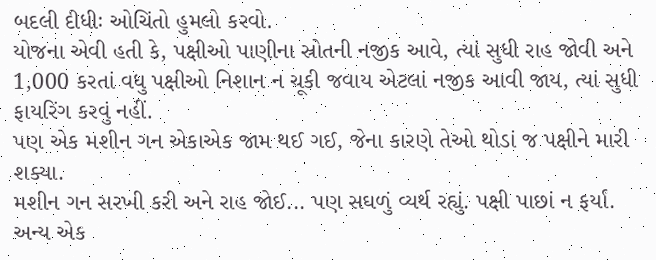બદલી દીધીઃ ઓચિંતો હુમલો કરવો.
યોજના એવી હતી કે, પક્ષીઓ પાણીના સ્રોતની નજીક આવે, ત્યાં સુધી રાહ જોવી અને 1,000 કરતાં વધુ પક્ષીઓ નિશાન ન ચૂકી જવાય એટલાં નજીક આવી જાય, ત્યાં સુધી ફાયરિંગ કરવું નહીં.
પણ એક મશીન ગન એકાએક જામ થઈ ગઈ, જેના કારણે તેઓ થોડાં જ પક્ષીને મારી શક્યા.
મશીન ગન સરખી કરી અને રાહ જોઈ... પણ સઘળું વ્યર્થ રહ્યું. પક્ષી પાછાં ન ફર્યાં.
અન્ય એક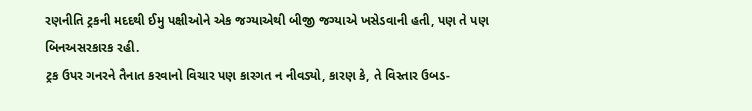રણનીતિ ટ્રકની મદદથી ઈમુ પક્ષીઓને એક જગ્યાએથી બીજી જગ્યાએ ખસેડવાની હતી, પણ તે પણ બિનઅસરકારક રહી.
ટ્રક ઉપર ગનરને તૈનાત કરવાનો વિચાર પણ કારગત ન નીવડ્યો, કારણ કે, તે વિસ્તાર ઉબડ-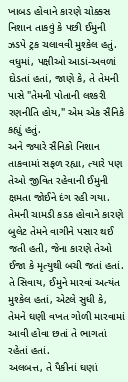ખાબડ હોવાને કારણે ચોક્કસ નિશાન તાકવું કે પછી ઈમુની ઝડપે ટ્રક ચલાવવી મુશ્કેલ હતું.
વધુમાં, પક્ષીઓ આડાં-અવળાં દોડતાં હતાં, જાણે કે, તે તેમની પાસે "તેમની પોતાની લશ્કરી રણનીતિ હોય," એમ એક સૈનિકે કહ્યું હતું.
અને જ્યારે સૈનિકો નિશાન તાકવામાં સફળ રહ્યા, ત્યારે પણ તેઓ જીવિત રહેવાની ઈમુની ક્ષમતા જોઈને દંગ રહી ગયા.
તેમની ચામડી કડક હોવાને કારણે બુલેટ તેમને વાગીને પસાર થઈ જતી હતી, જેના કારણે તેઓ ઈજા કે મૃત્યુથી બચી જતાં હતાં.
તે સિવાય, ઈમુને મારવાં અત્યંત મુશ્કેલ હતાં, એટલે સુધી કે, તેમને ઘણી વખત ગોળી મારવામાં આવી હોવા છતાં તે ભાગતાં રહેતાં હતાં.
અલબત્ત, તે પૈકીનાં ઘણાં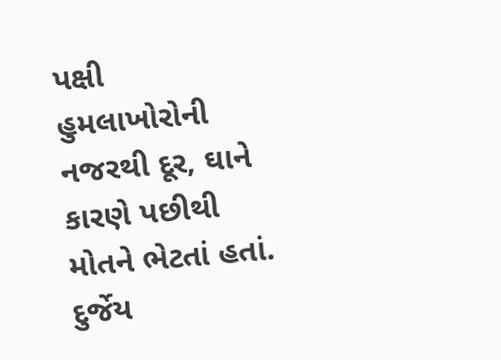પક્ષી હુમલાખોરોની નજરથી દૂર, ઘાને કારણે પછીથી મોતને ભેટતાં હતાં.
દુર્જેય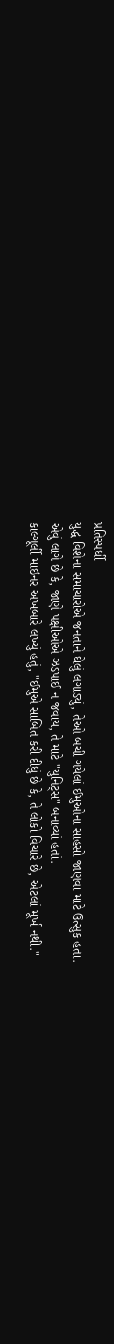પ્રતિસ્પર્ધી
યુદ્ધ વિશેના સમાચારોએ જનતાને ઘેલું લગાડ્યું, તેઓ બચી ગયેલાં ઈમુઓના સાહસો જાણવા માટે ઉત્સુક હતા.
એવું લાગે છે કે, જાણે પક્ષીઓએ ઝડપાઈ ન જવાય, તે માટે "યુનિટ્સ" બનાવ્યાં હતાં.
કાલ્ગૂર્લી માઇનર અખબારે લખ્યું હતું, "ઈમુએ સાબિત કરી દીધું છે કે, તે લોકો વિચારે છે, એટલાં મૂર્ખ નથી."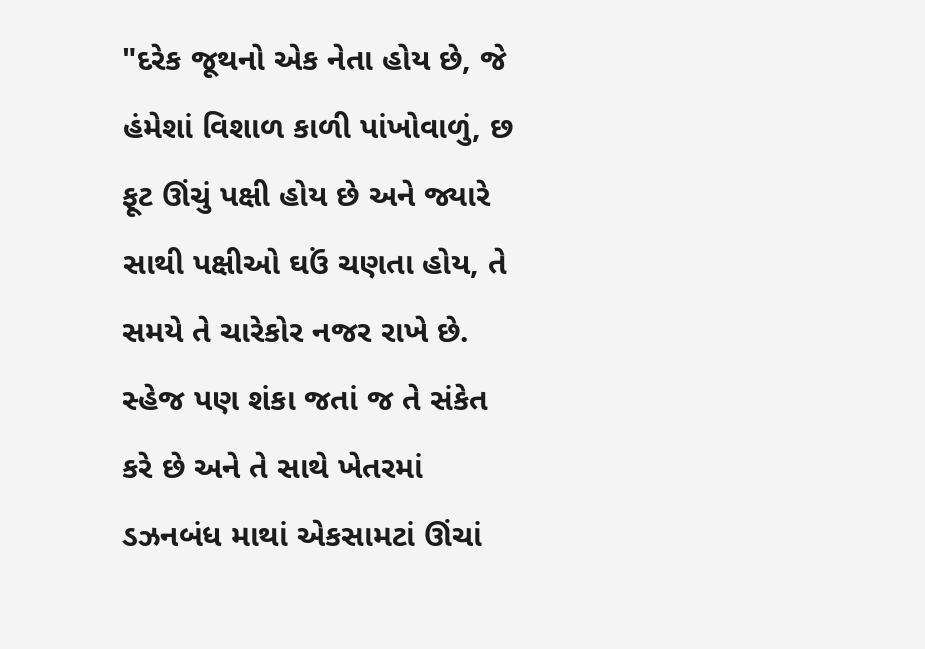"દરેક જૂથનો એક નેતા હોય છે, જે હંમેશાં વિશાળ કાળી પાંખોવાળું, છ ફૂટ ઊંચું પક્ષી હોય છે અને જ્યારે સાથી પક્ષીઓ ઘઉં ચણતા હોય, તે સમયે તે ચારેકોર નજર રાખે છે. સ્હેજ પણ શંકા જતાં જ તે સંકેત કરે છે અને તે સાથે ખેતરમાં ડઝનબંધ માથાં એકસામટાં ઊંચાં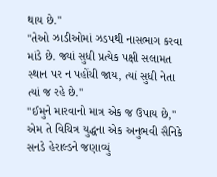થાય છે."
"તેઓ ઝાડીઓમાં ઝડપથી નાસભાગ કરવા માંડે છે. જ્યાં સુધી પ્રત્યેક પક્ષી સલામત સ્થાન પર ન પહોંચી જાય, ત્યાં સુધી નેતા ત્યાં જ રહે છે."
"ઈમુને મારવાનો માત્ર એક જ ઉપાય છે," એમ તે વિચિત્ર યુદ્ધના એક અનુભવી સૈનિકે સનડે હેરાલ્ડને જણાવ્યું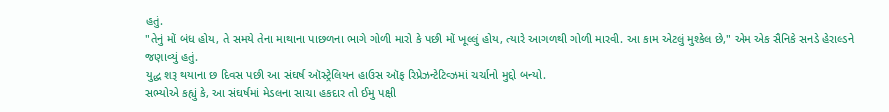હતું.
"તેનું મોં બંધ હોય, તે સમયે તેના માથાના પાછળના ભાગે ગોળી મારો કે પછી મોં ખૂલ્લું હોય, ત્યારે આગળથી ગોળી મારવી. આ કામ એટલું મુશ્કેલ છે," એમ એક સૈનિકે સનડે હેરાલ્ડને જણાવ્યું હતું.
યુદ્ધ શરૂ થયાના છ દિવસ પછી આ સંઘર્ષ ઑસ્ટ્રેલિયન હાઉસ ઑફ રિપ્રેઝન્ટેટિવ્ઝમાં ચર્ચાનો મુદ્દો બન્યો.
સભ્યોએ કહ્યું કે, આ સંઘર્ષમાં મેડલના સાચા હકદાર તો ઈમુ પક્ષી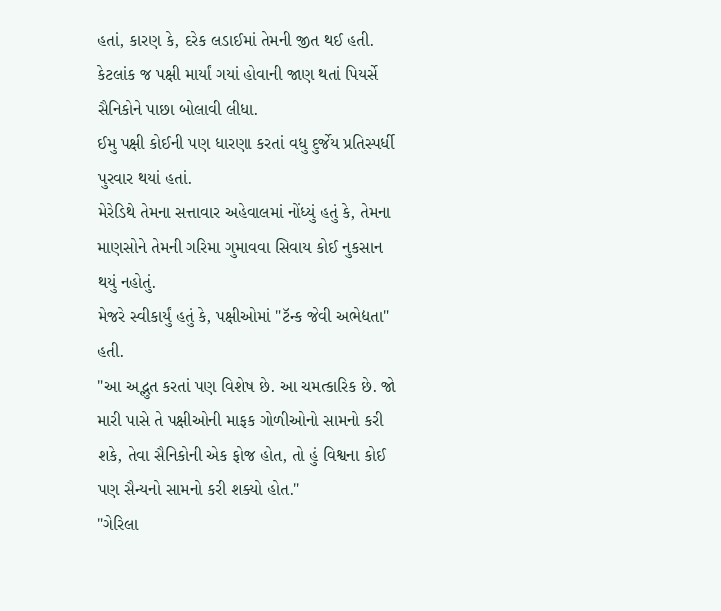હતાં, કારણ કે, દરેક લડાઈમાં તેમની જીત થઈ હતી.
કેટલાંક જ પક્ષી માર્યાં ગયાં હોવાની જાણ થતાં પિયર્સે સૈનિકોને પાછા બોલાવી લીધા.
ઈમુ પક્ષી કોઈની પણ ધારણા કરતાં વધુ દુર્જેય પ્રતિસ્પર્ધી પુરવાર થયાં હતાં.
મેરેડિથે તેમના સત્તાવાર અહેવાલમાં નોંધ્યું હતું કે, તેમના માણસોને તેમની ગરિમા ગુમાવવા સિવાય કોઈ નુકસાન થયું નહોતું.
મેજરે સ્વીકાર્યું હતું કે, પક્ષીઓમાં "ટૅન્ક જેવી અભેદ્યતા" હતી.
"આ અદ્ભુત કરતાં પણ વિશેષ છે. આ ચમત્કારિક છે. જો મારી પાસે તે પક્ષીઓની માફક ગોળીઓનો સામનો કરી શકે, તેવા સૈનિકોની એક ફોજ હોત, તો હું વિશ્વના કોઈ પણ સૈન્યનો સામનો કરી શક્યો હોત."
"ગેરિલા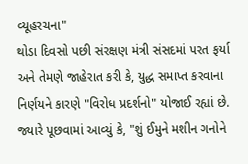વ્યૂહરચના"
થોડા દિવસો પછી સંરક્ષણ મંત્રી સંસદમાં પરત ફર્યા અને તેમણે જાહેરાત કરી કે, યુદ્ધ સમાપ્ત કરવાના નિર્ણયને કારણે "વિરોધ પ્રદર્શનો" યોજાઈ રહ્યાં છે.
જ્યારે પૂછવામાં આવ્યું કે, "શું ઈમુને મશીન ગનોને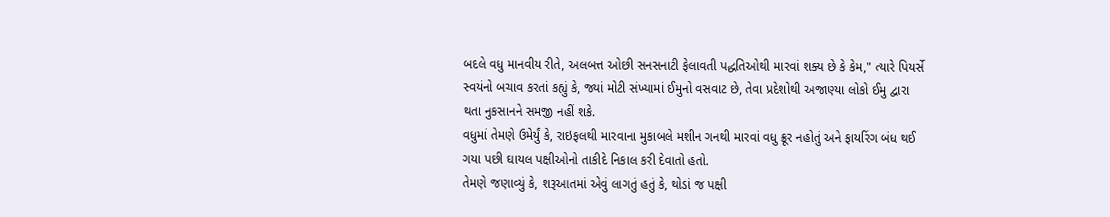બદલે વધુ માનવીય રીતે, અલબત્ત ઓછી સનસનાટી ફેલાવતી પદ્ધતિઓથી મારવાં શક્ય છે કે કેમ," ત્યારે પિયર્સે સ્વયંનો બચાવ કરતાં કહ્યું કે, જ્યાં મોટી સંખ્યામાં ઈમુનો વસવાટ છે, તેવા પ્રદેશોથી અજાણ્યા લોકો ઈમુ દ્વારા થતા નુકસાનને સમજી નહીં શકે.
વધુમાં તેમણે ઉમેર્યું કે, રાઇફલથી મારવાના મુકાબલે મશીન ગનથી મારવાં વધુ ક્રૂર નહોતું અને ફાયરિંગ બંધ થઈ ગયા પછી ઘાયલ પક્ષીઓનો તાકીદે નિકાલ કરી દેવાતો હતો.
તેમણે જણાવ્યું કે, શરૂઆતમાં એવું લાગતું હતું કે, થોડાં જ પક્ષી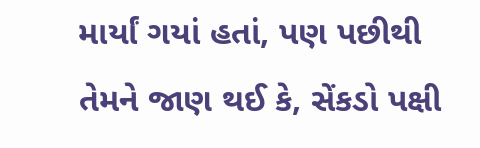માર્યાં ગયાં હતાં, પણ પછીથી તેમને જાણ થઈ કે, સેંકડો પક્ષી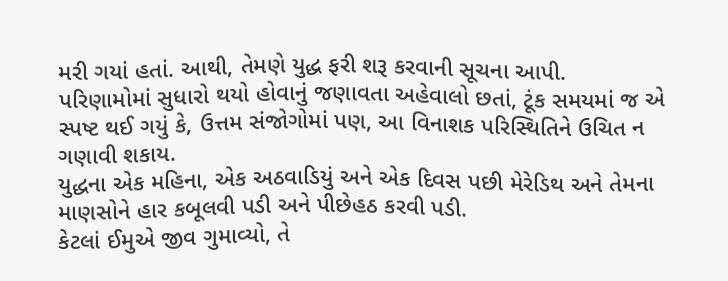મરી ગયાં હતાં. આથી, તેમણે યુદ્ધ ફરી શરૂ કરવાની સૂચના આપી.
પરિણામોમાં સુધારો થયો હોવાનું જણાવતા અહેવાલો છતાં, ટૂંક સમયમાં જ એ સ્પષ્ટ થઈ ગયું કે, ઉત્તમ સંજોગોમાં પણ, આ વિનાશક પરિસ્થિતિને ઉચિત ન ગણાવી શકાય.
યુદ્ધના એક મહિના, એક અઠવાડિયું અને એક દિવસ પછી મેરેડિથ અને તેમના માણસોને હાર કબૂલવી પડી અને પીછેહઠ કરવી પડી.
કેટલાં ઈમુએ જીવ ગુમાવ્યો, તે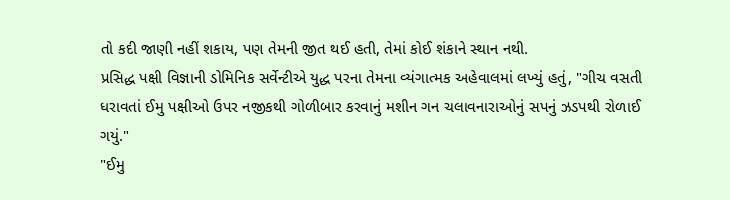તો કદી જાણી નહીં શકાય, પણ તેમની જીત થઈ હતી, તેમાં કોઈ શંકાને સ્થાન નથી.
પ્રસિદ્ધ પક્ષી વિજ્ઞાની ડોમિનિક સર્વેન્ટીએ યુદ્ધ પરના તેમના વ્યંગાત્મક અહેવાલમાં લખ્યું હતું, "ગીચ વસતી ધરાવતાં ઈમુ પક્ષીઓ ઉપર નજીકથી ગોળીબાર કરવાનું મશીન ગન ચલાવનારાઓનું સપનું ઝડપથી રોળાઈ ગયું."
"ઈમુ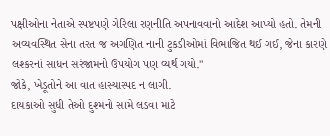પક્ષીઓના નેતાએ સ્પષ્ટપણે ગેરિલા રણનીતિ અપનાવવાનો આદેશ આપ્યો હતો. તેમની અવ્યવસ્થિત સેના તરત જ અગણિત નાની ટુકડીઓમાં વિભાજિત થઈ ગઈ, જેના કારણે લશ્કરનાં સાધન સરંજામનો ઉપયોગ પણ વ્યર્થ ગયો."
જોકે, ખેડૂતોને આ વાત હાસ્યાસ્પદ ન લાગી.
દાયકાઓ સુધી તેઓ દુશ્મનો સામે લડવા માટે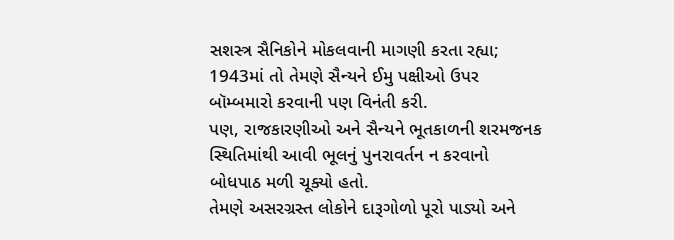સશસ્ત્ર સૈનિકોને મોકલવાની માગણી કરતા રહ્યા; 1943માં તો તેમણે સૈન્યને ઈમુ પક્ષીઓ ઉપર બૉમ્બમારો કરવાની પણ વિનંતી કરી.
પણ, રાજકારણીઓ અને સૈન્યને ભૂતકાળની શરમજનક સ્થિતિમાંથી આવી ભૂલનું પુનરાવર્તન ન કરવાનો બોધપાઠ મળી ચૂક્યો હતો.
તેમણે અસરગ્રસ્ત લોકોને દારૂગોળો પૂરો પાડ્યો અને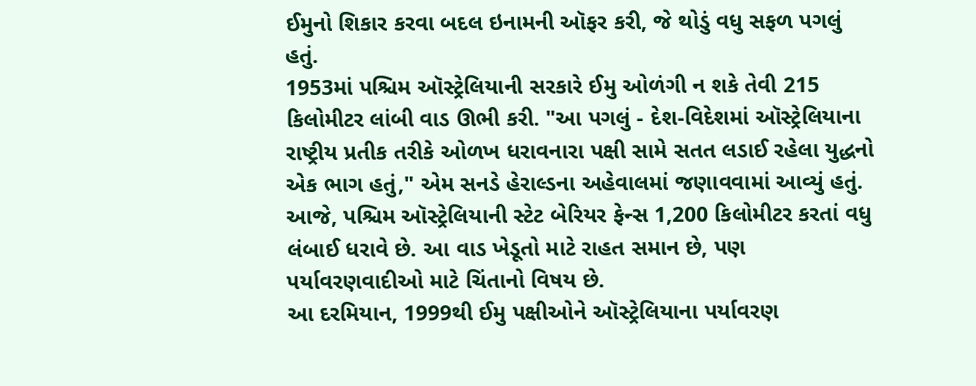ઈમુનો શિકાર કરવા બદલ ઇનામની ઑફર કરી, જે થોડું વધુ સફળ પગલું હતું.
1953માં પશ્ચિમ ઑસ્ટ્રેલિયાની સરકારે ઈમુ ઓળંગી ન શકે તેવી 215 કિલોમીટર લાંબી વાડ ઊભી કરી. "આ પગલું - દેશ-વિદેશમાં ઑસ્ટ્રેલિયાના રાષ્ટ્રીય પ્રતીક તરીકે ઓળખ ધરાવનારા પક્ષી સામે સતત લડાઈ રહેલા યુદ્ધનો એક ભાગ હતું," એમ સનડે હેરાલ્ડના અહેવાલમાં જણાવવામાં આવ્યું હતું.
આજે, પશ્ચિમ ઑસ્ટ્રેલિયાની સ્ટેટ બેરિયર ફેન્સ 1,200 કિલોમીટર કરતાં વધુ લંબાઈ ધરાવે છે. આ વાડ ખેડૂતો માટે રાહત સમાન છે, પણ પર્યાવરણવાદીઓ માટે ચિંતાનો વિષય છે.
આ દરમિયાન, 1999થી ઈમુ પક્ષીઓને ઑસ્ટ્રેલિયાના પર્યાવરણ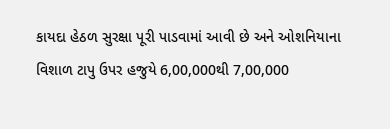કાયદા હેઠળ સુરક્ષા પૂરી પાડવામાં આવી છે અને ઓશનિયાના વિશાળ ટાપુ ઉપર હજુયે 6,00,000થી 7,00,000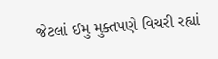જેટલાં ઈમુ મુક્તપણે વિચરી રહ્યાં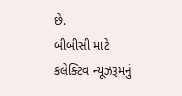છે.
બીબીસી માટે કલેક્ટિવ ન્યૂઝરૂમનું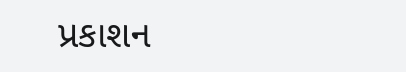પ્રકાશન